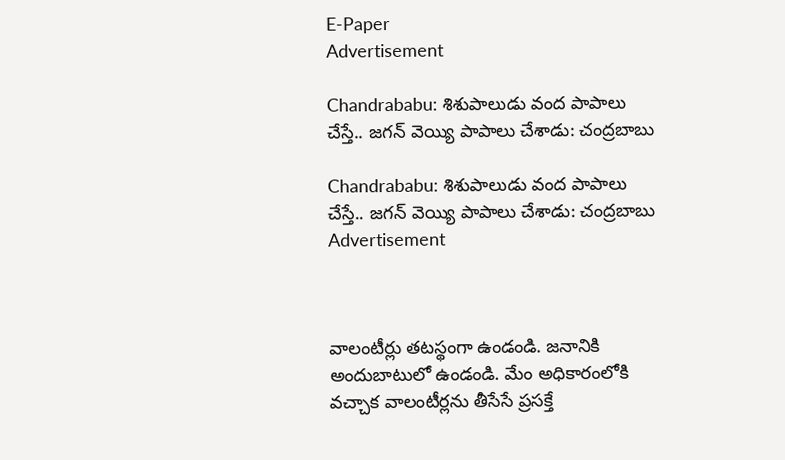E-Paper
Advertisement

Chandrababu: శిశుపాలుడు వంద పాపాలు చేస్తే.. జగన్ వెయ్యి పాపాలు చేశాడు: చంద్రబాబు

Chandrababu: శిశుపాలుడు వంద పాపాలు చేస్తే.. జగన్ వెయ్యి పాపాలు చేశాడు: చంద్రబాబు
Advertisement



వాలంటీర్లు తటస్థంగా ఉండండి. జనానికి అందుబాటులో ఉండండి. మేం అధికారంలోకి వచ్చాక వాలంటీర్లను తీసేసే ప్రసక్తే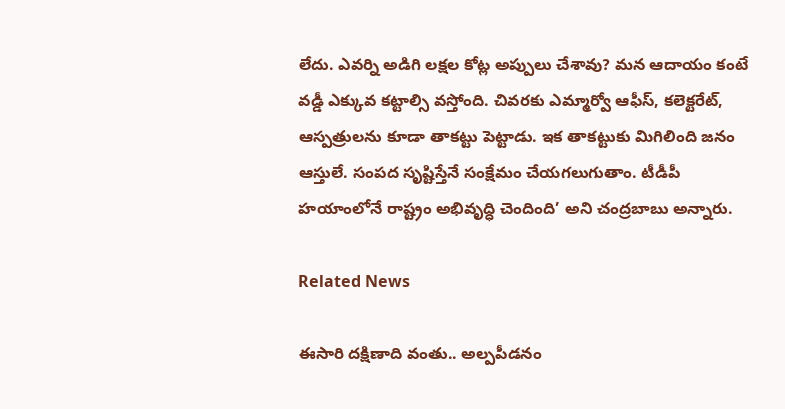లేదు. ఎవర్ని అడిగి లక్షల కోట్ల అప్పులు చేశావు? మన ఆదాయం కంటే వడ్డీ ఎక్కువ కట్టాల్సి వస్తోంది. చివరకు ఎమ్మార్వో ఆఫీస్, కలెక్టరేట్, ఆస్పత్రులను కూడా తాకట్టు పెట్టాడు. ఇక తాకట్టుకు మిగిలింది జనం ఆస్తులే. సంపద సృష్టిస్తేనే సంక్షేమం చేయగలుగుతాం. టీడీపీ హయాంలోనే రాష్ట్రం అభివృద్ధి చెందింది’ అని చంద్రబాబు అన్నారు.

Related News

ఈసారి దక్షిణాది వంతు.. అల్పపీడనం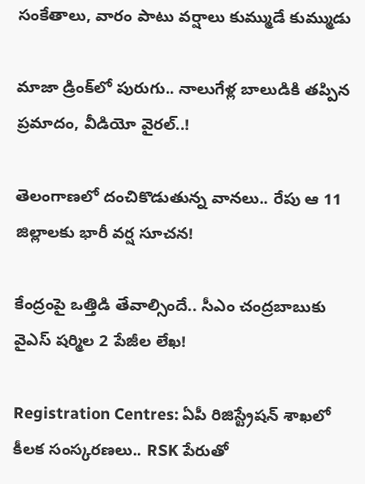సంకేతాలు, వారం పాటు వర్షాలు కుమ్ముడే కుమ్ముడు

మాజా డ్రింక్‌లో పురుగు.. నాలుగేళ్ల బాలుడికి తప్పిన ప్రమాదం, వీడియో వైరల్..!

తెలంగాణలో దంచికొడుతున్న వానలు.. రేపు ఆ 11 జిల్లాలకు భారీ వర్ష సూచన!

కేంద్రంపై ఒత్తిడి తేవాల్సిందే.. సీఎం చంద్రబాబుకు వైఎస్ షర్మిల 2 పేజీల లేఖ!

Registration Centres: ఏపీ రిజిస్ట్రేషన్ శాఖలో కీలక సంస్కరణలు.. RSK పేరుతో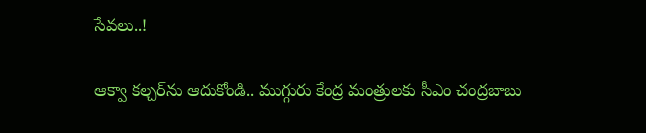సేవలు..!

ఆక్వా కల్చర్‌ను ఆదుకోండి.. ముగ్గురు కేంద్ర మంత్రులకు సీఎం చంద్రబాబు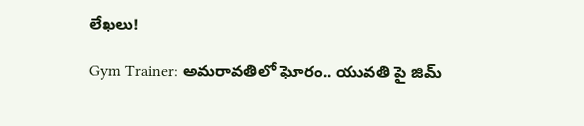లేఖలు!

Gym Trainer: అమరావతిలో ఘోరం.. యువతి పై జిమ్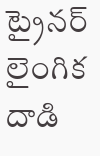ట్రైనర్ లైంగిక దాడి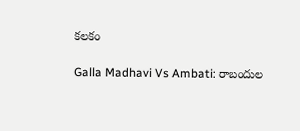కలకం

Galla Madhavi Vs Ambati: రాబందుల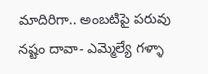మాదిరిగా.. అంబటిపై పరువు నష్టం దావా- ఎమ్మెల్యే గళ్ళా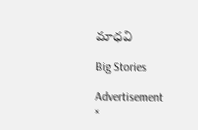మాధవి

Big Stories

Advertisement
×